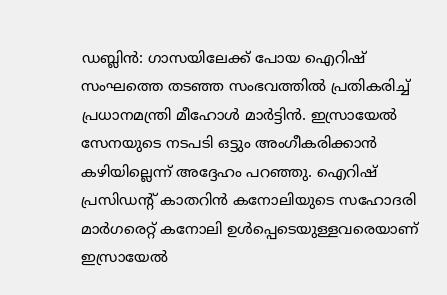ഡബ്ലിൻ: ഗാസയിലേക്ക് പോയ ഐറിഷ് സംഘത്തെ തടഞ്ഞ സംഭവത്തിൽ പ്രതികരിച്ച് പ്രധാനമന്ത്രി മീഹോൾ മാർട്ടിൻ. ഇസ്രായേൽ സേനയുടെ നടപടി ഒട്ടും അംഗീകരിക്കാൻ കഴിയില്ലെന്ന് അദ്ദേഹം പറഞ്ഞു. ഐറിഷ് പ്രസിഡന്റ് കാതറിൻ കനോലിയുടെ സഹോദരി മാർഗരെറ്റ് കനോലി ഉൾപ്പെടെയുള്ളവരെയാണ് ഇസ്രായേൽ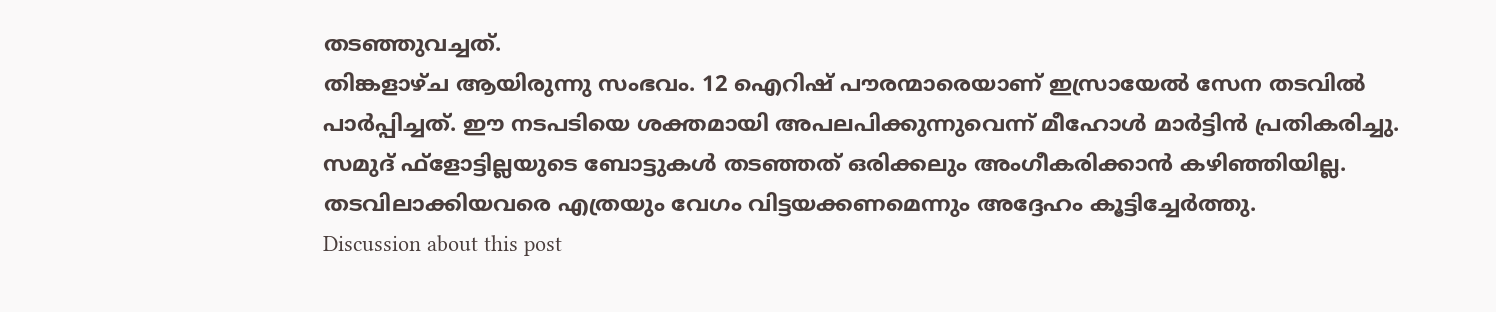തടഞ്ഞുവച്ചത്.
തിങ്കളാഴ്ച ആയിരുന്നു സംഭവം. 12 ഐറിഷ് പൗരന്മാരെയാണ് ഇസ്രായേൽ സേന തടവിൽ പാർപ്പിച്ചത്. ഈ നടപടിയെ ശക്തമായി അപലപിക്കുന്നുവെന്ന് മീഹോൾ മാർട്ടിൻ പ്രതികരിച്ചു. സമുദ് ഫ്ളോട്ടില്ലയുടെ ബോട്ടുകൾ തടഞ്ഞത് ഒരിക്കലും അംഗീകരിക്കാൻ കഴിഞ്ഞിയില്ല. തടവിലാക്കിയവരെ എത്രയും വേഗം വിട്ടയക്കണമെന്നും അദ്ദേഹം കൂട്ടിച്ചേർത്തു.
Discussion about this post